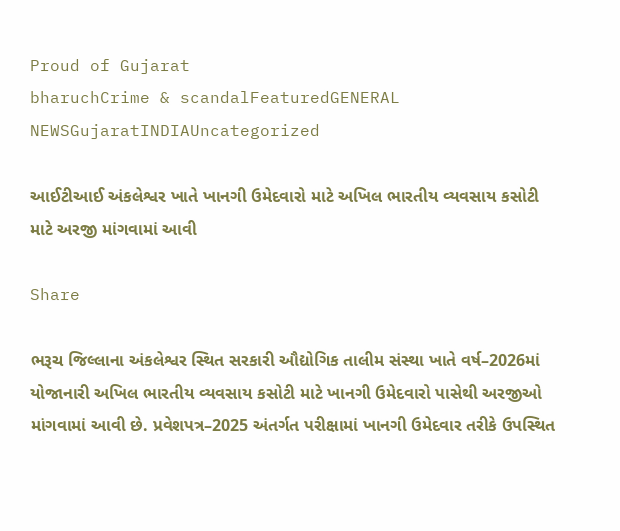Proud of Gujarat
bharuchCrime & scandalFeaturedGENERAL NEWSGujaratINDIAUncategorized

આઈટીઆઈ અંકલેશ્વર ખાતે ખાનગી ઉમેદવારો માટે અખિલ ભારતીય વ્યવસાય કસોટી માટે અરજી માંગવામાં આવી

Share

ભરૂચ જિલ્લાના અંકલેશ્વર સ્થિત સરકારી ઔદ્યોગિક તાલીમ સંસ્થા ખાતે વર્ષ–2026માં યોજાનારી અખિલ ભારતીય વ્યવસાય કસોટી માટે ખાનગી ઉમેદવારો પાસેથી અરજીઓ માંગવામાં આવી છે. પ્રવેશપત્ર–2025 અંતર્ગત પરીક્ષામાં ખાનગી ઉમેદવાર તરીકે ઉપસ્થિત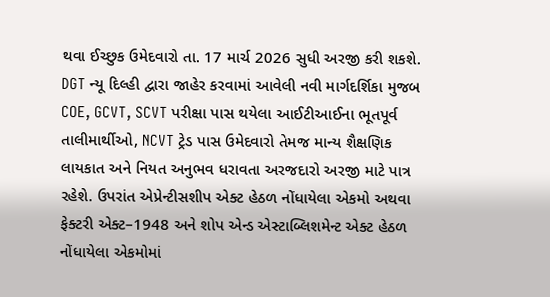થવા ઈચ્છુક ઉમેદવારો તા. 17 માર્ચ 2026 સુધી અરજી કરી શકશે.
DGT ન્યૂ દિલ્હી દ્વારા જાહેર કરવામાં આવેલી નવી માર્ગદર્શિકા મુજબ COE, GCVT, SCVT પરીક્ષા પાસ થયેલા આઈટીઆઈના ભૂતપૂર્વ તાલીમાર્થીઓ, NCVT ટ્રેડ પાસ ઉમેદવારો તેમજ માન્ય શૈક્ષણિક લાયકાત અને નિયત અનુભવ ધરાવતા અરજદારો અરજી માટે પાત્ર રહેશે. ઉપરાંત એપ્રેન્ટીસશીપ એક્ટ હેઠળ નોંધાયેલા એકમો અથવા ફેક્ટરી એક્ટ–1948 અને શોપ એન્ડ એસ્ટાબ્લિશમેન્ટ એક્ટ હેઠળ નોંધાયેલા એકમોમાં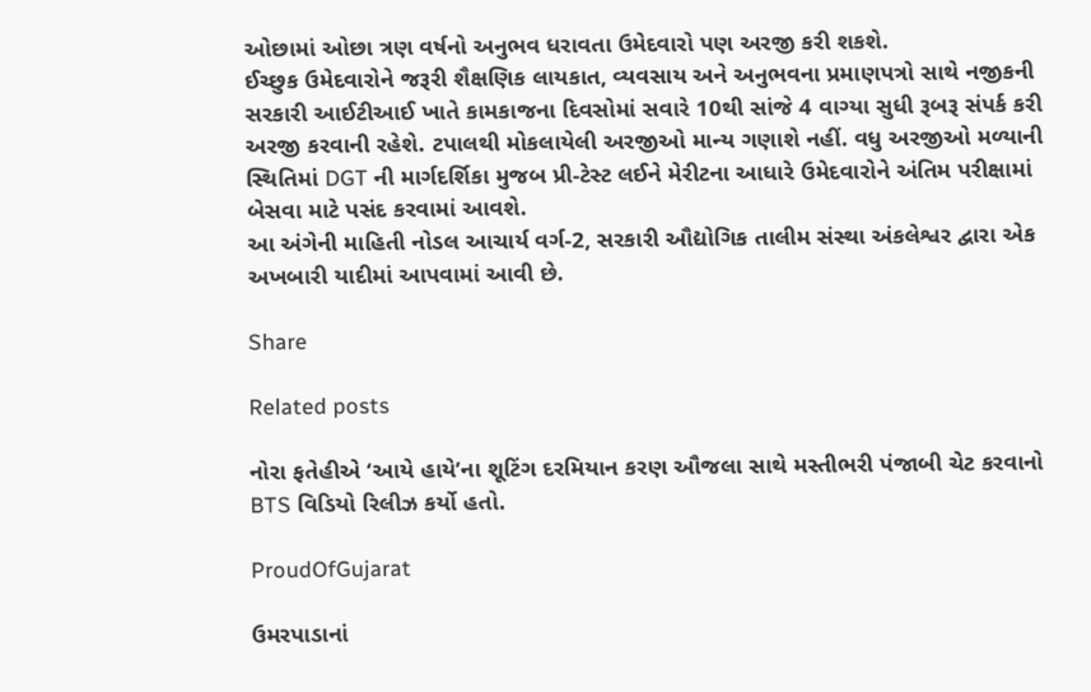ઓછામાં ઓછા ત્રણ વર્ષનો અનુભવ ધરાવતા ઉમેદવારો પણ અરજી કરી શકશે.
ઈચ્છુક ઉમેદવારોને જરૂરી શૈક્ષણિક લાયકાત, વ્યવસાય અને અનુભવના પ્રમાણપત્રો સાથે નજીકની સરકારી આઈટીઆઈ ખાતે કામકાજના દિવસોમાં સવારે 10થી સાંજે 4 વાગ્યા સુધી રૂબરૂ સંપર્ક કરી અરજી કરવાની રહેશે. ટપાલથી મોકલાયેલી અરજીઓ માન્ય ગણાશે નહીં. વધુ અરજીઓ મળ્યાની સ્થિતિમાં DGT ની માર્ગદર્શિકા મુજબ પ્રી-ટેસ્ટ લઈને મેરીટના આધારે ઉમેદવારોને અંતિમ પરીક્ષામાં બેસવા માટે પસંદ કરવામાં આવશે.
આ અંગેની માહિતી નોડલ આચાર્ય વર્ગ-2, સરકારી ઔદ્યોગિક તાલીમ સંસ્થા અંકલેશ્વર દ્વારા એક અખબારી યાદીમાં આપવામાં આવી છે.

Share

Related posts

નોરા ફતેહીએ ‘આયે હાયે’ના શૂટિંગ દરમિયાન કરણ ઔજલા સાથે મસ્તીભરી પંજાબી ચેટ કરવાનો BTS વિડિયો રિલીઝ કર્યો હતો.

ProudOfGujarat

ઉમરપાડાનાં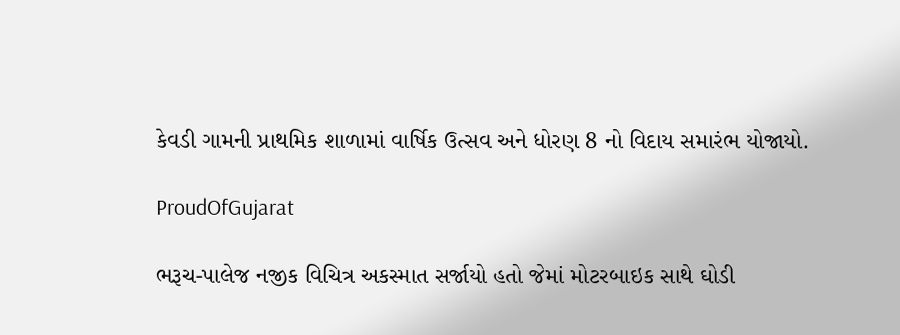કેવડી ગામની પ્રાથમિક શાળામાં વાર્ષિક ઉત્સવ અને ધોરણ 8 નો વિદાય સમારંભ યોજાયો.

ProudOfGujarat

ભરૂચ-પાલેજ નજીક વિચિત્ર અકસ્માત સર્જાયો હતો જેમાં મોટરબાઇક સાથે ઘોડી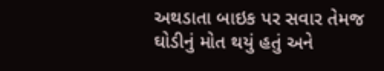અથડાતા બાઇક પર સવાર તેમજ ઘોડીનું મોત થયું હતું અને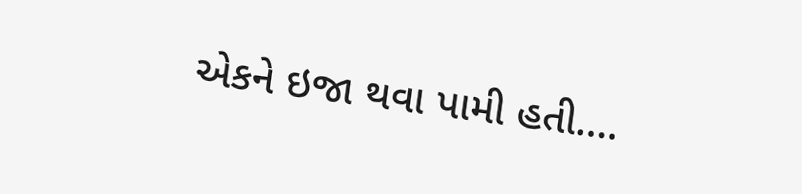એકને ઇજા થવા પામી હતી….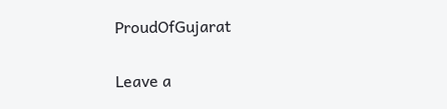ProudOfGujarat

Leave a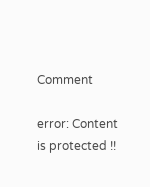Comment

error: Content is protected !!